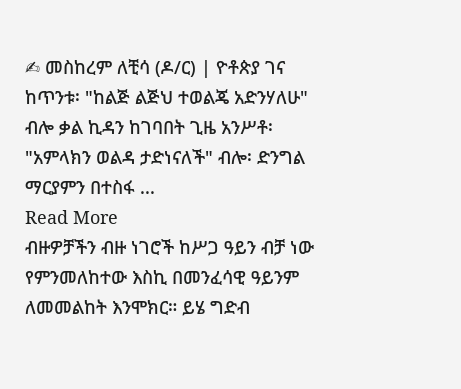✍ መስከረም ለቺሳ (ዶ/ር) | ዮቶጵያ ገና ከጥንቱ፡ "ከልጅ ልጅህ ተወልጄ አድንሃለሁ" ብሎ ቃል ኪዳን ከገባበት ጊዜ አንሥቶ፡ "አምላክን ወልዳ ታድነናለች" ብሎ፡ ድንግል ማርያምን በተስፋ ...
Read More
ብዙዎቻችን ብዙ ነገሮች ከሥጋ ዓይን ብቻ ነው የምንመለከተው እስኪ በመንፈሳዊ ዓይንም ለመመልከት እንሞክር። ይሄ ግድብ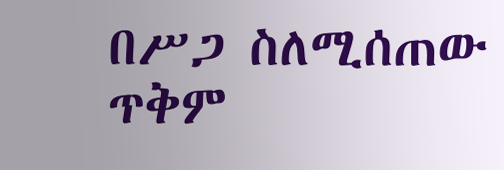በሥጋ ስለሚሰጠው ጥቅም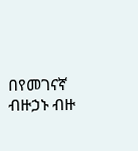በየመገናኛ ብዙኃኑ ብዙ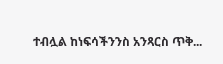ተብሏል ከነፍሳችንንስ አንጻርስ ጥቅ...